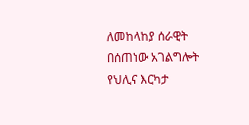ለመከላከያ ሰራዊት በሰጠነው አገልግሎት የህሊና እርካታ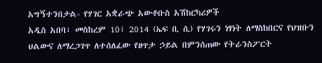አግኝተንበታል- የሃገር አቋራጭ አውቶቡስ አሽከርካሪዎች
አዲስ አበባ፣ መስከረም 10፣ 2014 (ኤፍ ቢ ሲ) የሃገሩን ነፃነት ለማስከበርና የህዝቡን ህልውና ለማረጋገጥ ለተሰለፈው የፀጥታ ኃይል በምንሰጠው የትራንስፖርት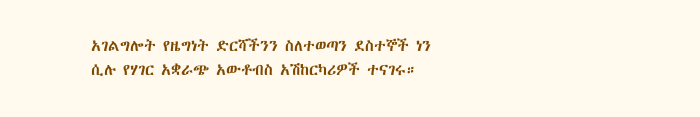አገልግሎት የዜግነት ድርሻችንን ስለተወጣን ደስተኞች ነን ሲሉ የሃገር አቋራጭ አውቶብስ አሽከርካሪዎች ተናገሩ።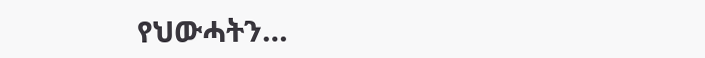የህውሓትን…